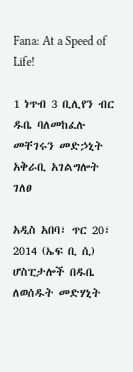Fana: At a Speed of Life!

1 ነጥብ 3 ቢሊየን ብር ዱቤ ባለመከፈሉ መቸገሩን መድኃኒት አቅራቢ አገልግሎት ገለፀ

አዲስ አበባ፣ ጥር 20፣ 2014 (ኤፍ ቢ ሲ) ሆስፒታሎች በዱቤ ለወሰዱት መድሃኒት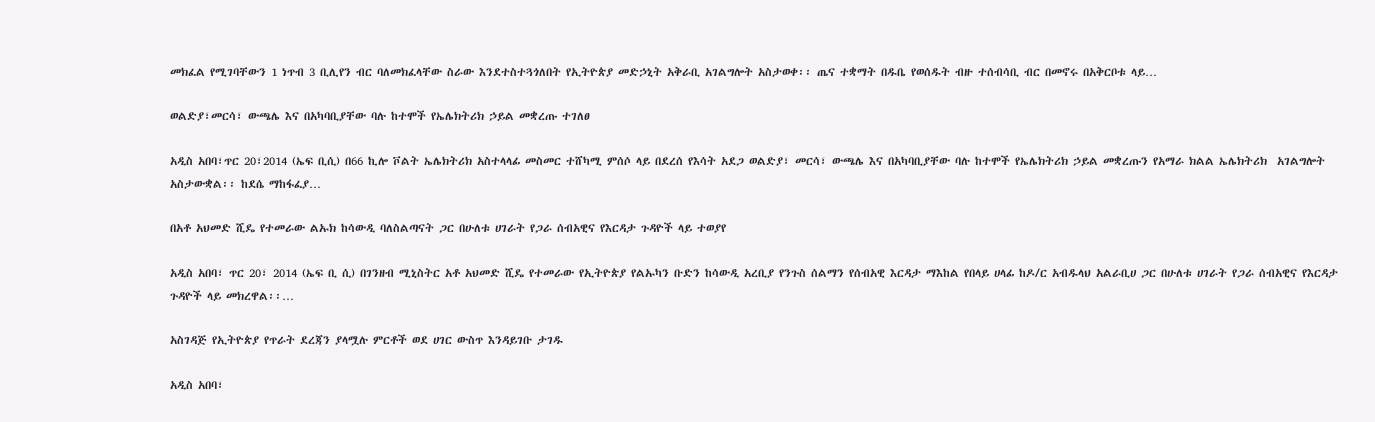መክፈል የሚገባቸውን 1 ነጥብ 3 ቢሊየን ብር ባለመክፈላቸው ስራው እንደተስተጓጎለበት የኢትዮጵያ መድኃኒት አቅራቢ አገልግሎት አስታወቀ፡፡ ጤና ተቋማት በዱቤ የወሰዱት ብዙ ተሰብሳቢ ብር በመኖሩ በአቅርቦቱ ላይ…

ወልድያ፣መርሳ፣ ውጫሌ እና በአካባቢያቸው ባሉ ከተሞች የኤሌክትሪክ ኃይል መቋረጡ ተገለፀ

አዲስ አበባ፣ጥር 20፣2014 (ኤፍ ቢሲ) በ66 ኪሎ ቮልት ኤሌክትሪክ አስተላላፊ መስመር ተሸካሚ ምሰሶ ላይ በደረሰ የእሳት አደጋ ወልድያ፣ መርሳ፣ ውጫሌ እና በአካባቢያቸው ባሉ ከተሞች የኤሌክትሪክ ኃይል መቋረጡን የአማራ ክልል ኤሌክትሪክ  አገልግሎት አስታውቋል፡፡ ከደሴ ማከፋፈያ…

በአቶ አህመድ ሺዴ የተመራው ልኡክ ከሳውዲ ባለስልጣናት ጋር በሁለቱ ሀገራት የጋራ ሰብአዊና የእርዳታ ጉዳዮች ላይ ተወያየ

አዲስ አበባ፣ ጥር 20፣ 2014 (ኤፍ ቢ ሲ) በገንዘብ ሚኒስትር አቶ አህመድ ሺዴ የተመራው የኢትዮጵያ የልኡካን ቡድን ከሳውዲ አረቢያ የንጉስ ሰልማን የሰብአዊ እርዳታ ማእከል የበላይ ሀላፊ ከዶ/ር አብዱላህ አልራቢሀ ጋር በሁለቱ ሀገራት የጋራ ሰብአዊና የእርዳታ ጉዳዮች ላይ መክረዋል፡፡…

አስገዳጅ የኢትዮጵያ የጥራት ደረጃን ያላሟሉ ምርቶች ወደ ሀገር ውስጥ እንዳይገቡ ታገዱ

አዲስ አበባ፣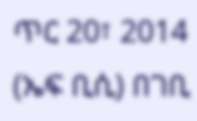ጥር 20፣ 2014 (ኤፍ ቢሲ) በገቢ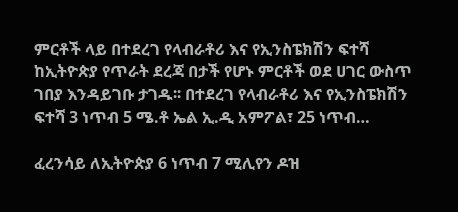ምርቶች ላይ በተደረገ የላብራቶሪ እና የኢንስፔክሽን ፍተሻ ከኢትዮጵያ የጥራት ደረጃ በታች የሆኑ ምርቶች ወደ ሀገር ውስጥ ገበያ እንዳይገቡ ታገዱ፡፡ በተደረገ የላብራቶሪ እና የኢንስፔክሽን ፍተሻ 3 ነጥብ 5 ሜ.ቶ ኤል ኢ.ዲ አምፖል፣ 25 ነጥብ…

ፈረንሳይ ለኢትዮጵያ 6 ነጥብ 7 ሚሊየን ዶዝ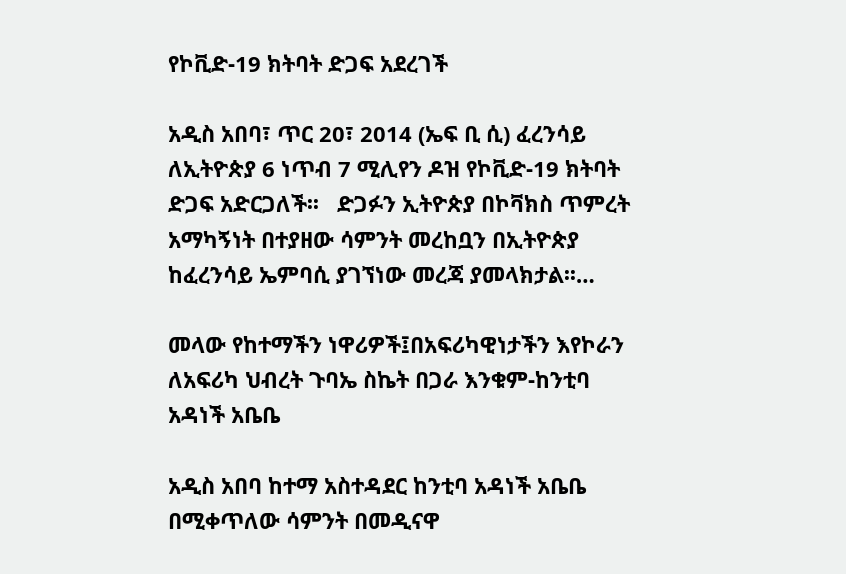የኮቪድ-19 ክትባት ድጋፍ አደረገች

አዲስ አበባ፣ ጥር 20፣ 2014 (ኤፍ ቢ ሲ) ፈረንሳይ ለኢትዮጵያ 6 ነጥብ 7 ሚሊየን ዶዝ የኮቪድ-19 ክትባት ድጋፍ አድርጋለች፡፡   ድጋፉን ኢትዮጵያ በኮቫክስ ጥምረት አማካኝነት በተያዘው ሳምንት መረከቧን በኢትዮጵያ ከፈረንሳይ ኤምባሲ ያገኘነው መረጃ ያመላክታል፡፡…

መላው የከተማችን ነዋሪዎች፤በአፍሪካዊነታችን እየኮራን ለአፍሪካ ህብረት ጉባኤ ስኬት በጋራ እንቁም-ከንቲባ አዳነች አቤቤ

አዲስ አበባ ከተማ አስተዳደር ከንቲባ አዳነች አቤቤ በሚቀጥለው ሳምንት በመዲናዋ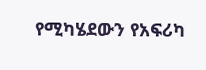የሚካሄደውን የአፍሪካ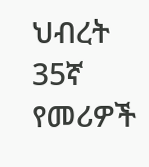ህብረት 35ኛ የመሪዎች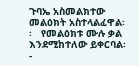ጉባኤ አስመልክተው መልዕክት አስተላልፈዋል፡፡   የመልዕክቱ ሙሉ ቃል እንደሚከተለው ይቀርባል፡-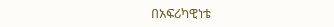በአፍሪካዊነቴ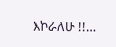እኮራለሁ !!…